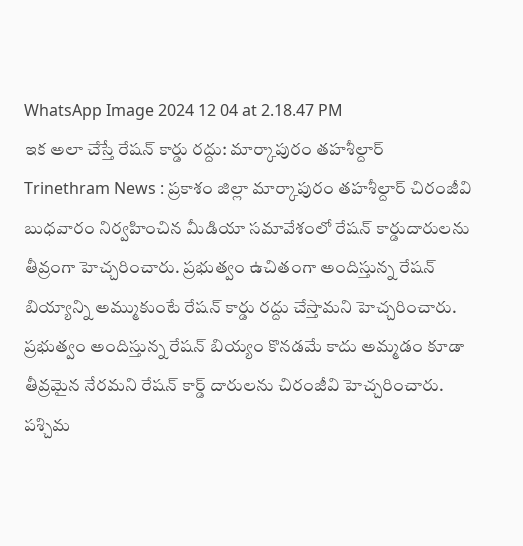WhatsApp Image 2024 12 04 at 2.18.47 PM
ఇక అలా చేస్తే రేషన్ కార్డు రద్దు: మార్కాపురం తహశీల్దార్
Trinethram News : ప్రకాశం జిల్లా మార్కాపురం తహశీల్దార్ చిరంజీవి బుధవారం నిర్వహించిన మీడియా సమావేశంలో రేషన్ కార్డుదారులను తీవ్రంగా హెచ్చరించారు. ప్రభుత్వం ఉచితంగా అందిస్తున్న రేషన్ బియ్యాన్ని అమ్ముకుంటే రేషన్ కార్డు రద్దు చేస్తామని హెచ్చరించారు. ప్రభుత్వం అందిస్తున్న రేషన్ బియ్యం కొనడమే కాదు అమ్మడం కూడా తీవ్రమైన నేరమని రేషన్ కార్డ్ దారులను చిరంజీవి హెచ్చరించారు. పశ్చిమ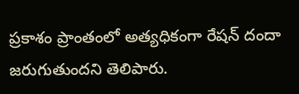ప్రకాశం ప్రాంతంలో అత్యధికంగా రేషన్ దందా జరుగుతుందని తెలిపారు.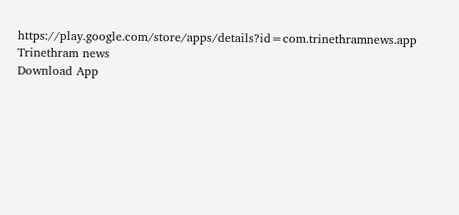https://play.google.com/store/apps/details?id=com.trinethramnews.app
Trinethram news
Download App